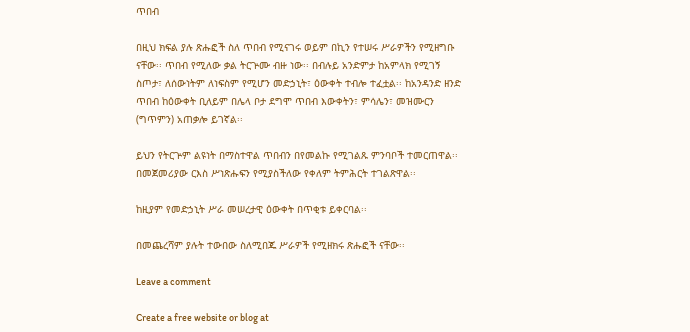ጥበብ

በዚህ ክፍል ያሉ ጽሑፎች ስለ ጥበብ የሚናገሩ ወይም በኪን የተሠሩ ሥራዎችን የሚዘግቡ ናቸው፡፡ ጥበብ የሚለው ቃል ትርጕሙ ብዙ ነው፡፡ በብሉይ አንድምታ ከአምላክ የሚገኝ ስጦታ፣ ለሰውነትም ለነፍስም የሚሆን መድኃኒት፣ ዕውቀት ተብሎ ተፈቷል፡፡ ከአንዳንድ ዘንድ ጥበብ ከዕውቀት ቢለይም በሌላ ቦታ ደግሞ ጥበብ እውቀትን፣ ምሳሌን፣ መዝሙርን (ግጥምን) አጠቃሎ ይገኛል፡፡

ይህን የትርጕም ልዩነት በማስተዋል ጥበብን በየመልኩ የሚገልጹ ምንባቦች ተመርጠዋል፡፡ በመጀመሪያው ርእስ ሥነጽሑፍን የሚያስችለው የቀለም ትምሕርት ተገልጽዋል፡፡

ከዚያም የመድኃኒት ሥራ መሠረታዊ ዕውቀት በጥቂቱ ይቀርባል፡፡

በመጨረሻም ያሉት ተውበው ስለሚበጁ ሥራዎች የሚዘክሩ ጽሑፎች ናቸው፡፡

Leave a comment

Create a free website or blog at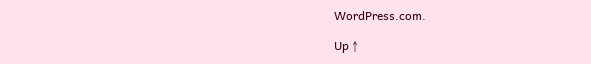WordPress.com.

Up ↑